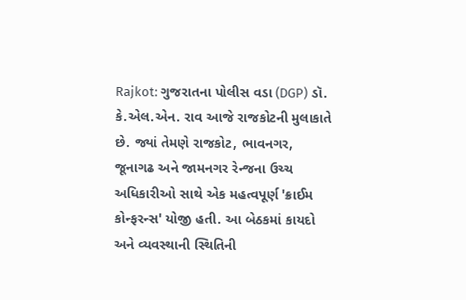Rajkot: ગુજરાતના પોલીસ વડા (DGP) ડૉ. કે.એલ.એન. રાવ આજે રાજકોટની મુલાકાતે છે. જ્યાં તેમણે રાજકોટ, ભાવનગર, જૂનાગઢ અને જામનગર રેન્જના ઉચ્ચ અધિકારીઓ સાથે એક મહત્વપૂર્ણ 'ક્રાઈમ કોન્ફરન્સ' યોજી હતી. આ બેઠકમાં કાયદો અને વ્યવસ્થાની સ્થિતિની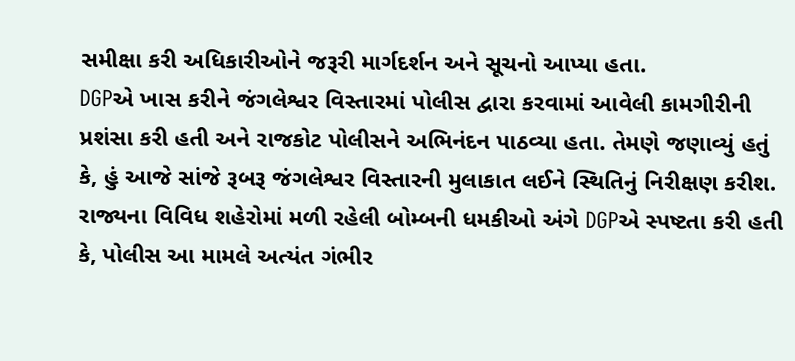સમીક્ષા કરી અધિકારીઓને જરૂરી માર્ગદર્શન અને સૂચનો આપ્યા હતા.
DGPએ ખાસ કરીને જંગલેશ્વર વિસ્તારમાં પોલીસ દ્વારા કરવામાં આવેલી કામગીરીની પ્રશંસા કરી હતી અને રાજકોટ પોલીસને અભિનંદન પાઠવ્યા હતા. તેમણે જણાવ્યું હતું કે, હું આજે સાંજે રૂબરૂ જંગલેશ્વર વિસ્તારની મુલાકાત લઈને સ્થિતિનું નિરીક્ષણ કરીશ.
રાજ્યના વિવિધ શહેરોમાં મળી રહેલી બોમ્બની ધમકીઓ અંગે DGPએ સ્પષ્ટતા કરી હતી કે, પોલીસ આ મામલે અત્યંત ગંભીર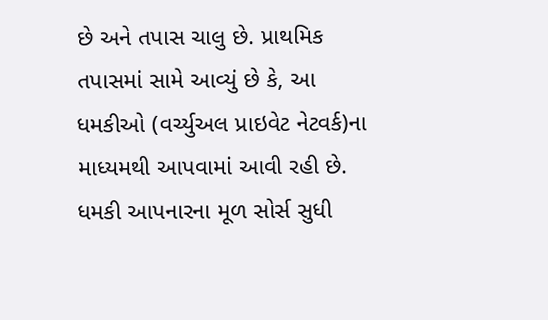છે અને તપાસ ચાલુ છે. પ્રાથમિક તપાસમાં સામે આવ્યું છે કે, આ ધમકીઓ (વર્ચ્યુઅલ પ્રાઇવેટ નેટવર્ક)ના માધ્યમથી આપવામાં આવી રહી છે. ધમકી આપનારના મૂળ સોર્સ સુધી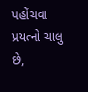પહોંચવા પ્રયત્નો ચાલુ છે,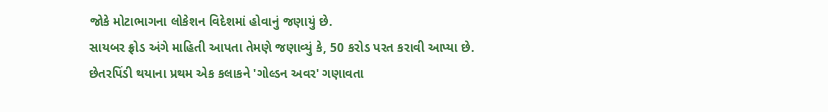જોકે મોટાભાગના લોકેશન વિદેશમાં હોવાનું જણાયું છે.
સાયબર ફ્રોડ અંગે માહિતી આપતા તેમણે જણાવ્યું કે, 50 કરોડ પરત કરાવી આપ્યા છે. છેતરપિંડી થયાના પ્રથમ એક કલાકને 'ગોલ્ડન અવર' ગણાવતા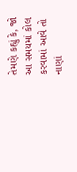તેમણે કહ્યું કે, જો આ સમયમાં કોલ કરવામાં આવે તો નાણાં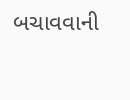બચાવવાની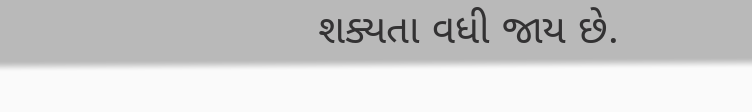શક્યતા વધી જાય છે.